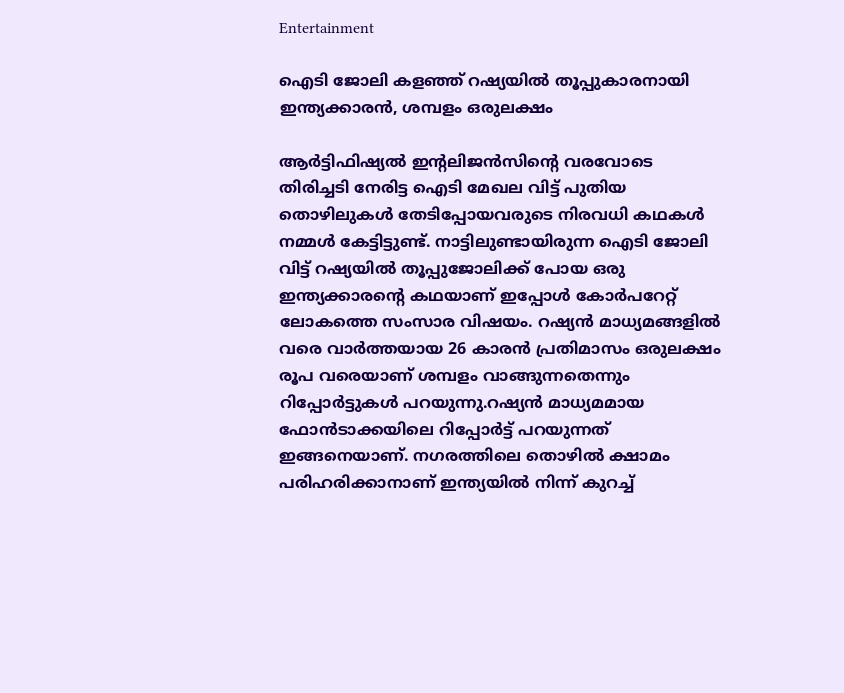Entertainment

ഐടി ജോലി കളഞ്ഞ് റഷ്യയില്‍ തൂപ്പുകാരനായി ഇന്ത്യക്കാരൻ, ശമ്പളം ഒരുലക്ഷം

ആർട്ടിഫിഷ്യൽ ഇന്‍റലിജൻസിന്‍റെ വരവോടെ തിരിച്ചടി നേരിട്ട ഐടി മേഖല വിട്ട് പുതിയ തൊഴിലുകൾ തേടിപ്പോയവരുടെ നിരവധി കഥകൾ നമ്മൾ കേട്ടിട്ടുണ്ട്. നാട്ടിലുണ്ടായിരുന്ന ഐടി ജോലി വിട്ട് റഷ്യയിൽ തൂപ്പുജോലിക്ക് പോയ ഒരു ഇന്ത്യക്കാരന്‍റെ കഥയാണ് ഇപ്പോൾ കോർപറേറ്റ് ലോകത്തെ സംസാര വിഷയം. റഷ്യൻ മാധ്യമങ്ങളിൽ വരെ വാർത്തയായ 26 കാരന്‍ പ്രതിമാസം ഒരുലക്ഷം രൂപ വരെയാണ് ശമ്പളം വാങ്ങുന്നതെന്നും റിപ്പോർട്ടുകൾ പറയുന്നു.റഷ്യൻ മാധ്യമമായ ഫോൻടാക്കയിലെ റിപ്പോർട്ട് പറയുന്നത് ഇങ്ങനെയാണ്. നഗരത്തിലെ തൊഴിൽ ക്ഷാമം പരിഹരിക്കാനാണ് ഇന്ത്യയിൽ നിന്ന് കുറച്ച്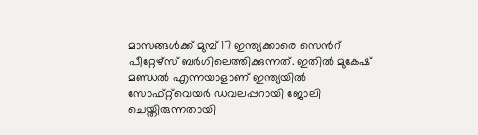മാസങ്ങൾക്ക് മുമ്പ് 17 ഇന്ത്യക്കാരെ സെന്‍റ് പീറ്റേഴ്സ് ബർഗിലെത്തിക്കുന്നത്. ഇതിൽ മുകേഷ് മണ്ഡൽ എന്നയാളാണ് ഇന്ത്യയിൽ സോഫ്റ്റ്‍വെയർ ഡവലപ്പറായി ജോലി ചെയ്തിരുന്നതായി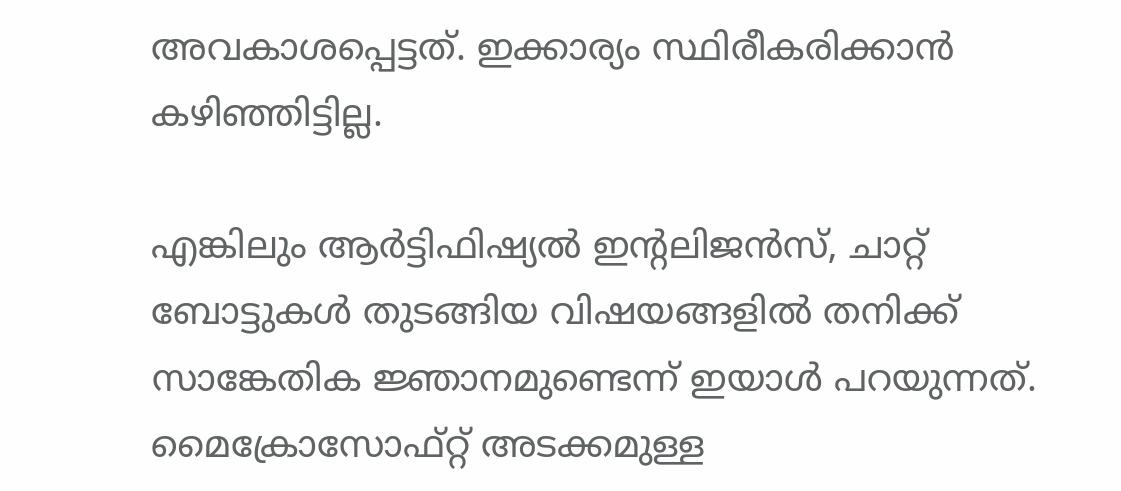അവകാശപ്പെട്ടത്. ഇക്കാര്യം സ്ഥിരീകരിക്കാൻ കഴിഞ്ഞിട്ടില്ല.

എങ്കിലും ആർട്ടിഫിഷ്യൽ ഇന്‍റലിജൻസ്, ചാറ്റ് ബോട്ടുകൾ തുടങ്ങിയ വിഷയങ്ങളിൽ തനിക്ക് സാങ്കേതിക ജ്ഞാനമുണ്ടെന്ന് ഇയാൾ പറയുന്നത്. മൈക്രോസോഫ്റ്റ് അടക്കമുള്ള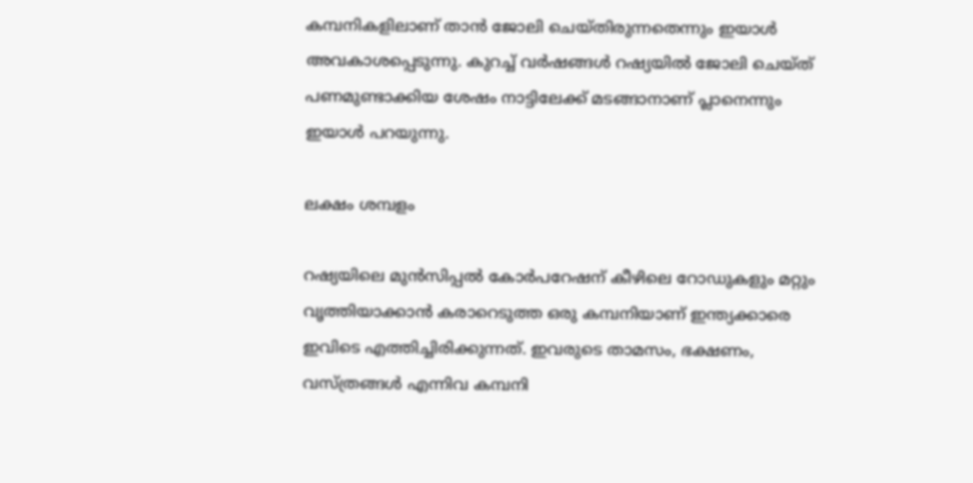കമ്പനികളിലാണ് താൻ ജോലി ചെയ്തിരുന്നതെന്നും ഇയാൾ അവകാശപ്പെടുന്നു. കുറച്ച് വർഷങ്ങൾ റഷ്യയിൽ ജോലി ചെയ്ത് പണമുണ്ടാക്കിയ ശേഷം നാട്ടിലേക്ക് മടങ്ങാനാണ് പ്ലാനെന്നും ഇയാൾ പറയുന്നു.

ലക്ഷം ശമ്പളം

റഷ്യയിലെ മുൻസിപ്പൽ കോർപറേഷന് കീഴിലെ റോഡുകളും മറ്റും വൃത്തിയാക്കാൻ കരാറെടുത്ത ഒരു കമ്പനിയാണ് ഇന്ത്യക്കാരെ ഇവിടെ എത്തിച്ചിരിക്കുന്നത്. ഇവരുടെ താമസം, ഭക്ഷണം, വസ്ത്രങ്ങൾ എന്നിവ കമ്പനി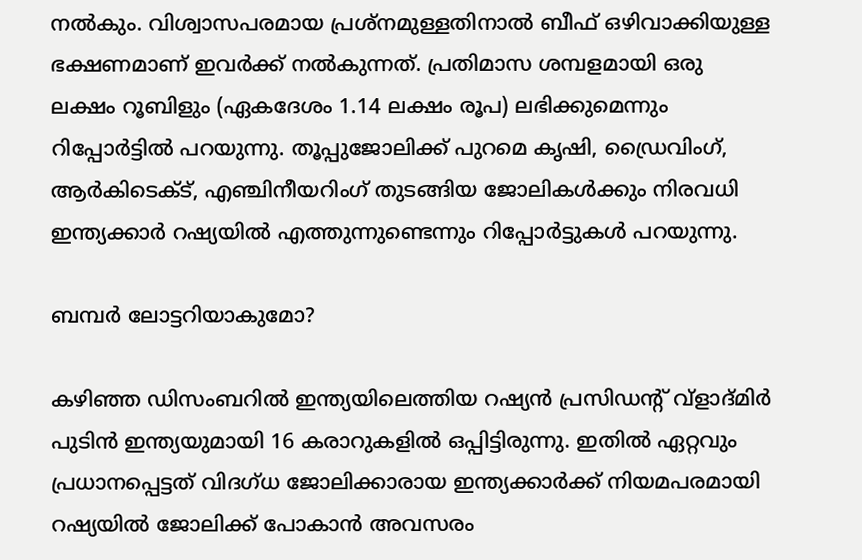നൽകും. വിശ്വാസപരമായ പ്രശ്നമുള്ളതിനാൽ ബീഫ് ഒഴിവാക്കിയുള്ള ഭക്ഷണമാണ് ഇവർക്ക് നൽകുന്നത്. പ്രതിമാസ ശമ്പളമായി ഒരു ലക്ഷം റൂബിളും (ഏകദേശം 1.14 ലക്ഷം രൂപ) ലഭിക്കുമെന്നും റിപ്പോർട്ടിൽ പറയുന്നു. തൂപ്പുജോലിക്ക് പുറമെ കൃഷി, ഡ്രൈവിംഗ്, ആർകിടെക്ട്, എഞ്ചിനീയറിംഗ് തുടങ്ങിയ ജോലികൾക്കും നിരവധി ഇന്ത്യക്കാർ റഷ്യയിൽ എത്തുന്നുണ്ടെന്നും റിപ്പോർ‍ട്ടുകൾ പറയുന്നു.

ബമ്പർ ലോട്ടറിയാകുമോ?

കഴിഞ്ഞ ഡിസംബറിൽ ഇന്ത്യയിലെത്തിയ റഷ്യൻ പ്രസിഡന്‍റ് വ്ളാദ്‍മിർ പുടിൻ ഇന്ത്യയുമായി 16 കരാറുകളിൽ ഒപ്പിട്ടിരുന്നു. ഇതിൽ ഏറ്റവും പ്രധാനപ്പെട്ടത് വിദഗ്‍ധ ജോലിക്കാരായ ഇന്ത്യക്കാർക്ക് നിയമപരമായി റഷ്യയിൽ ജോലിക്ക് പോകാൻ അവസരം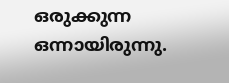ഒരുക്കുന്ന ഒന്നായിരുന്നു.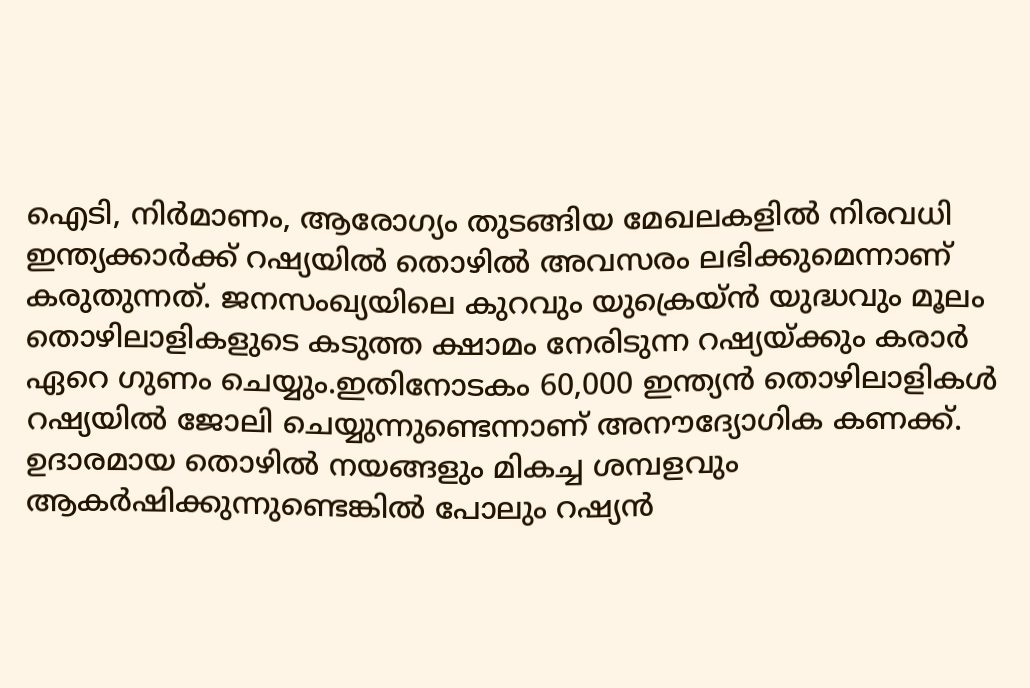ഐടി, നിർമാണം, ആരോഗ്യം തുടങ്ങിയ മേഖലകളിൽ നിരവധി ഇന്ത്യക്കാർക്ക് റഷ്യയിൽ തൊഴിൽ അവസരം ലഭിക്കുമെന്നാണ് കരുതുന്നത്. ജനസംഖ്യയിലെ കുറവും യുക്രെയ്ൻ യുദ്ധവും മൂലം തൊഴിലാളികളുടെ കടുത്ത ക്ഷാമം നേരിടുന്ന റഷ്യയ്ക്കും കരാർ ഏറെ ഗുണം ചെയ്യും.ഇതിനോടകം 60,000 ഇന്ത്യൻ തൊഴിലാളികൾ റഷ്യയിൽ ജോലി ചെയ്യുന്നുണ്ടെന്നാണ് അനൗദ്യോഗിക കണക്ക്. ഉദാരമായ തൊഴിൽ നയങ്ങളും മികച്ച ശമ്പളവും ആകർഷിക്കുന്നുണ്ടെങ്കിൽ പോലും റഷ്യൻ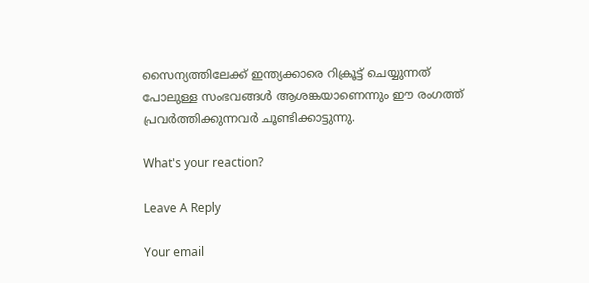സൈന്യത്തിലേക്ക് ഇന്ത്യക്കാരെ റിക്രൂട്ട് ചെയ്യുന്നത് പോലുള്ള സംഭവങ്ങൾ ആശങ്കയാണെന്നും ഈ രംഗത്ത് പ്രവർത്തിക്കുന്നവര്‍ ചൂണ്ടിക്കാട്ടുന്നു.

What's your reaction?

Leave A Reply

Your email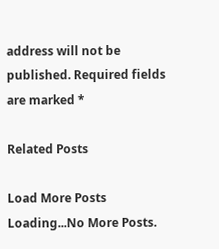address will not be published. Required fields are marked *

Related Posts

Load More Posts Loading...No More Posts.